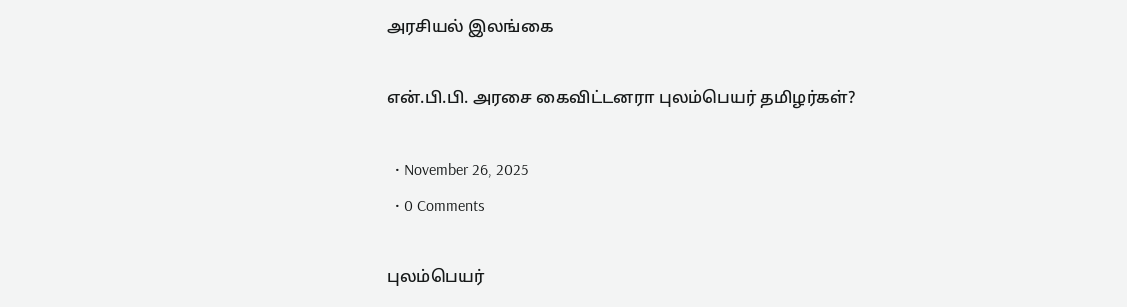அரசியல் இலங்கை

என்.பி.பி. அரசை கைவிட்டனரா புலம்பெயர் தமிழர்கள்?

  • November 26, 2025
  • 0 Comments

புலம்பெயர்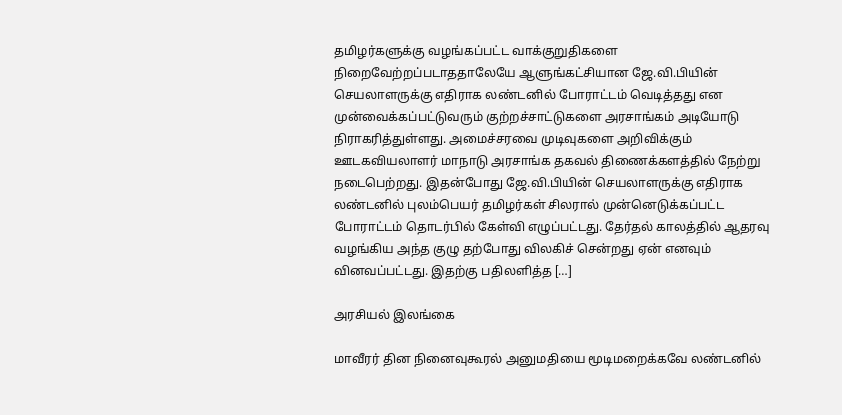தமிழர்களுக்கு வழங்கப்பட்ட வாக்குறுதிகளை நிறைவேற்றப்படாததாலேயே ஆளுங்கட்சியான ஜே.வி.பியின் செயலாளருக்கு எதிராக லண்டனில் போராட்டம் வெடித்தது என முன்வைக்கப்பட்டுவரும் குற்றச்சாட்டுகளை அரசாங்கம் அடியோடு நிராகரித்துள்ளது. அமைச்சரவை முடிவுகளை அறிவிக்கும் ஊடகவியலாளர் மாநாடு அரசாங்க தகவல் திணைக்களத்தில் நேற்று நடைபெற்றது. இதன்போது ஜே.வி.பியின் செயலாளருக்கு எதிராக லண்டனில் புலம்பெயர் தமிழர்கள் சிலரால் முன்னெடுக்கப்பட்ட போராட்டம் தொடர்பில் கேள்வி எழுப்பட்டது. தேர்தல் காலத்தில் ஆதரவு வழங்கிய அந்த குழு தற்போது விலகிச் சென்றது ஏன் எனவும் வினவப்பட்டது. இதற்கு பதிலளித்த […]

அரசியல் இலங்கை

மாவீரர் தின நினைவுகூரல் அனுமதியை மூடிமறைக்கவே லண்டனில்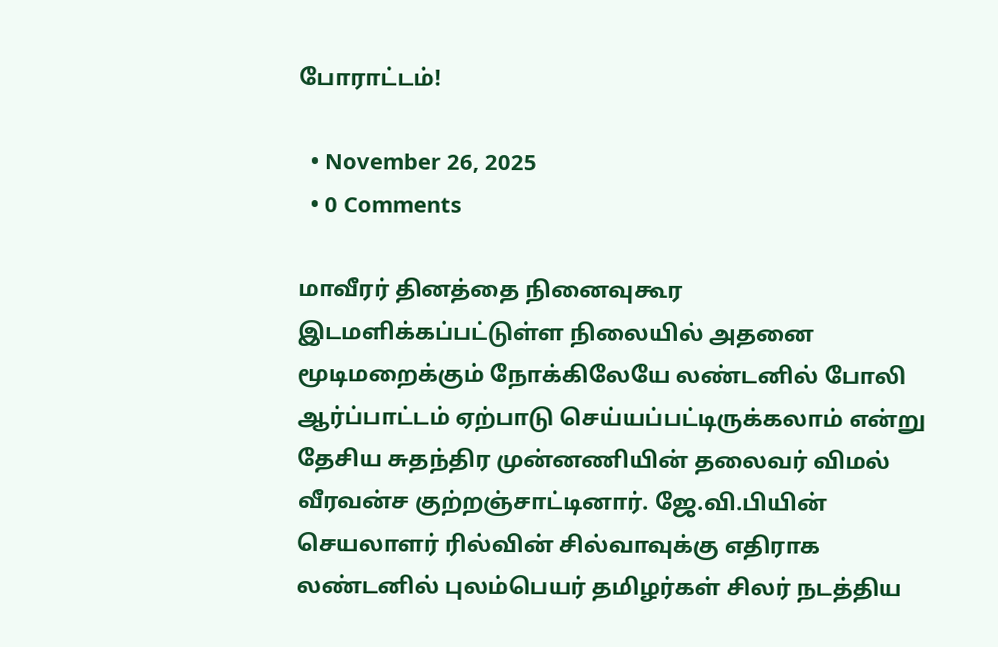போராட்டம்!

  • November 26, 2025
  • 0 Comments

மாவீரர் தினத்தை நினைவுகூர இடமளிக்கப்பட்டுள்ள நிலையில் அதனை மூடிமறைக்கும் நோக்கிலேயே லண்டனில் போலி ஆர்ப்பாட்டம் ஏற்பாடு செய்யப்பட்டிருக்கலாம் என்று தேசிய சுதந்திர முன்னணியின் தலைவர் விமல் வீரவன்ச குற்றஞ்சாட்டினார். ஜே.வி.பியின் செயலாளர் ரில்வின் சில்வாவுக்கு எதிராக லண்டனில் புலம்பெயர் தமிழர்கள் சிலர் நடத்திய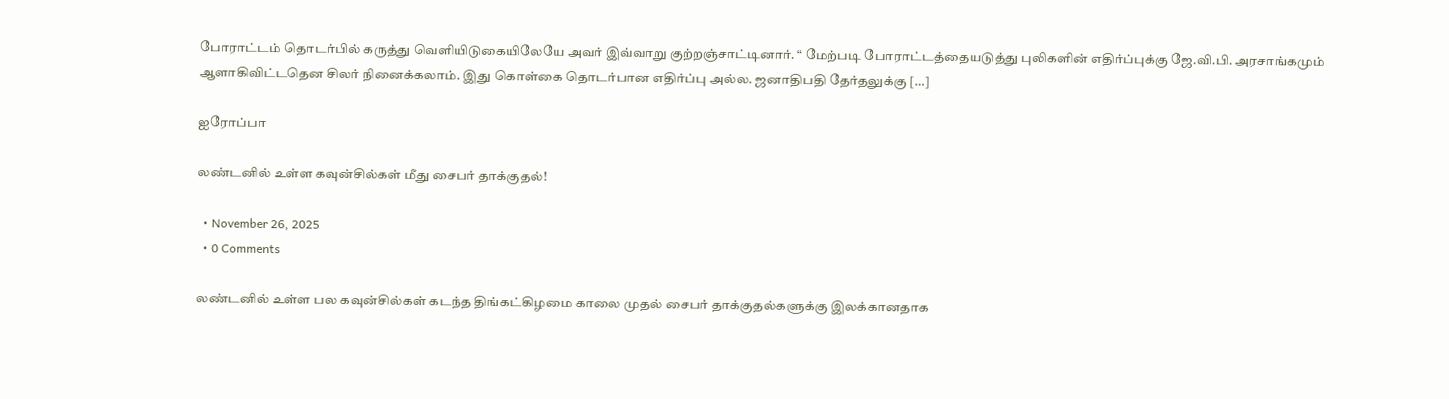போராட்டம் தொடர்பில் கருத்து வெளியிடுகையிலேயே அவர் இவ்வாறு குற்றஞ்சாட்டினார். “ மேற்படி போராட்டத்தையடுத்து புலிகளின் எதிர்ப்புக்கு ஜே.வி.பி. அரசாங்கமும் ஆளாகிவிட்டதென சிலர் நினைக்கலாம். இது கொள்கை தொடர்பான எதிர்ப்பு அல்ல. ஜனாதிபதி தேர்தலுக்கு […]

ஐரோப்பா

லண்டனில் உள்ள கவுன்சில்கள் மீது சைபர் தாக்குதல்!

  • November 26, 2025
  • 0 Comments

லண்டனில் உள்ள பல கவுன்சில்கள் கடந்த திங்கட்கிழமை காலை முதல் சைபர் தாக்குதல்களுக்கு இலக்கானதாக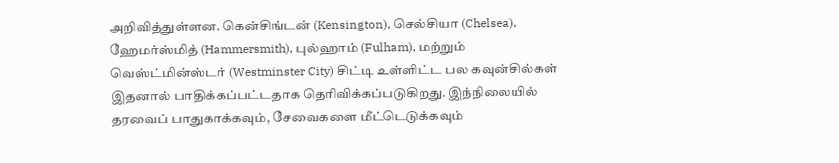அறிவித்துள்ளன. கென்சிங்டன் (Kensington), செல்சியா (Chelsea), ஹேமர்ஸ்மித் (Hammersmith), புல்ஹாம் (Fulham), மற்றும் வெஸ்ட்மின்ஸ்டர் (Westminster City) சிட்டி உள்ளிட்ட பல கவுன்சில்கள் இதனால் பாதிக்கப்பட்டதாக தெரிவிக்கப்படுகிறது. இந்நிலையில் தரவைப் பாதுகாக்கவும், சேவைகளை மீட்டெடுக்கவும்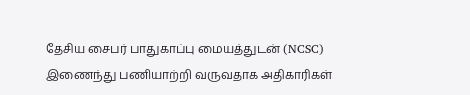தேசிய சைபர் பாதுகாப்பு மையத்துடன் (NCSC) இணைந்து பணியாற்றி வருவதாக அதிகாரிகள்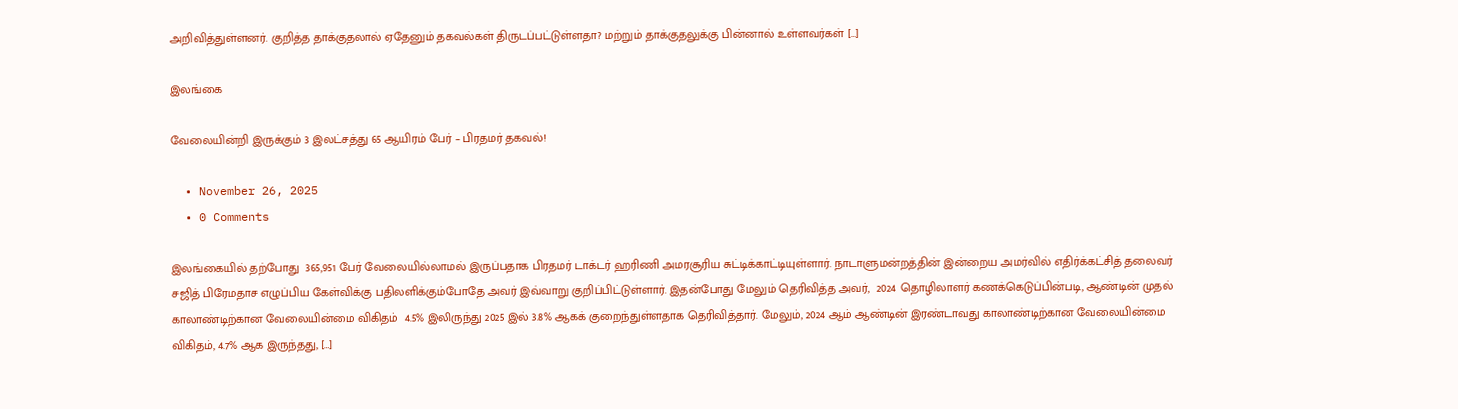அறிவித்துள்ளனர். குறித்த தாக்குதலால் ஏதேனும் தகவல்கள் திருடப்பட்டுள்ளதா? மற்றும் தாக்குதலுக்கு பின்னால் உள்ளவர்கள் […]

இலங்கை

வேலையின்றி இருக்கும் 3 இலட்சத்து 65 ஆயிரம் பேர் – பிரதமர் தகவல்!

  • November 26, 2025
  • 0 Comments

இலங்கையில் தற்போது  365,951 பேர் வேலையில்லாமல் இருப்பதாக பிரதமர் டாக்டர் ஹரிணி அமரசூரிய சுட்டிக்காட்டியுள்ளார். நாடாளுமன்றத்தின் இன்றைய அமர்வில் எதிர்க்கட்சித் தலைவர் சஜித் பிரேமதாச எழுப்பிய கேள்விக்கு பதிலளிக்கும்போதே அவர் இவ்வாறு குறிப்பிட்டுள்ளார். இதன்போது மேலும் தெரிவித்த அவர்,  2024 தொழிலாளர் கணக்கெடுப்பின்படி, ஆண்டின் முதல் காலாண்டிற்கான வேலையின்மை விகிதம்  4.5% இலிருந்து 2025 இல் 3.8% ஆகக் குறைந்துள்ளதாக தெரிவித்தார். மேலும், 2024 ஆம் ஆண்டின் இரண்டாவது காலாண்டிற்கான வேலையின்மை விகிதம், 4.7% ஆக இருந்தது, […]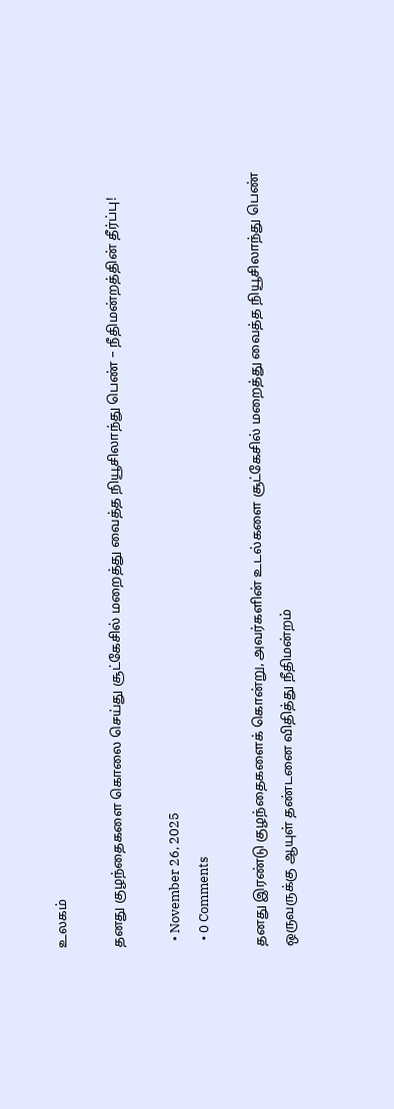உலகம்

தனது குழந்தைகளை கொலை செய்து சூட்கேசில் மறைத்து வைத்த நியூசிலாந்து பெண் – நீதிமன்றத்தின் தீர்ப்பு!

  • November 26, 2025
  • 0 Comments

தனது இரண்டு குழந்தைகளைக் கொன்று, அவர்களின் உடல்களை சூட்கேசில் மறைத்து வைத்த நியூசிலாந்து பெண் ஒருவருக்கு ஆயுள் தண்டனை விதித்து நீதிமன்றம்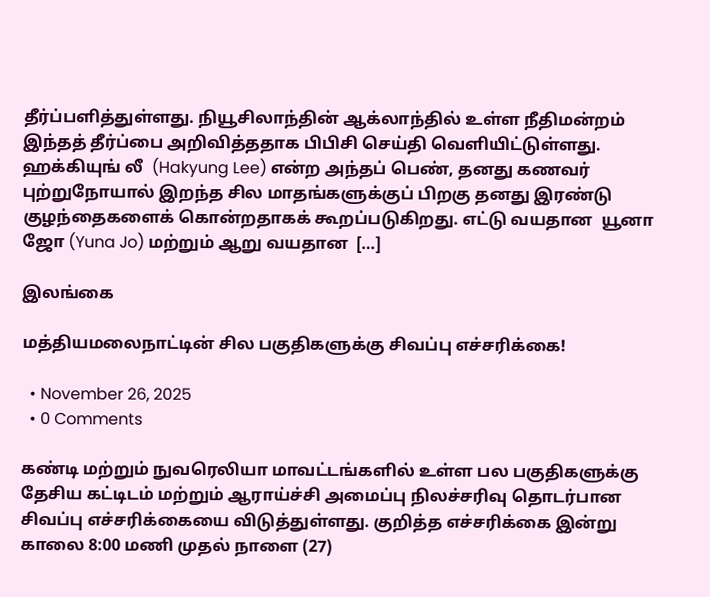தீர்ப்பளித்துள்ளது. நியூசிலாந்தின் ஆக்லாந்தில் உள்ள நீதிமன்றம் இந்தத் தீர்ப்பை அறிவித்ததாக பிபிசி செய்தி வெளியிட்டுள்ளது. ஹக்கியுங் லீ  (Hakyung Lee) என்ற அந்தப் பெண், தனது கணவர் புற்றுநோயால் இறந்த சில மாதங்களுக்குப் பிறகு தனது இரண்டு குழந்தைகளைக் கொன்றதாகக் கூறப்படுகிறது. எட்டு வயதான  யூனா ஜோ (Yuna Jo) மற்றும் ஆறு வயதான  […]

இலங்கை

மத்தியமலைநாட்டின் சில பகுதிகளுக்கு சிவப்பு எச்சரிக்கை!

  • November 26, 2025
  • 0 Comments

கண்டி மற்றும் நுவரெலியா மாவட்டங்களில் உள்ள பல பகுதிகளுக்கு தேசிய கட்டிடம் மற்றும் ஆராய்ச்சி அமைப்பு நிலச்சரிவு தொடர்பான சிவப்பு எச்சரிக்கையை விடுத்துள்ளது. குறித்த எச்சரிக்கை இன்று  காலை 8:00 மணி முதல் நாளை (27)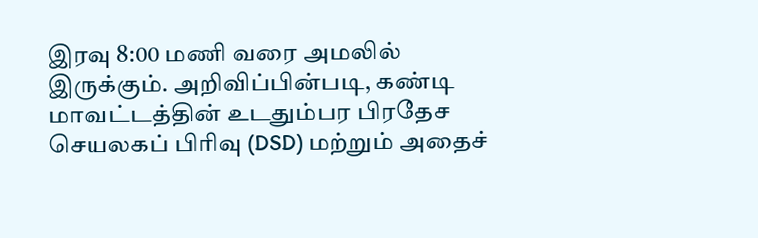இரவு 8:00 மணி வரை அமலில் இருக்கும். அறிவிப்பின்படி, கண்டி மாவட்டத்தின் உடதும்பர பிரதேச செயலகப் பிரிவு (DSD) மற்றும் அதைச்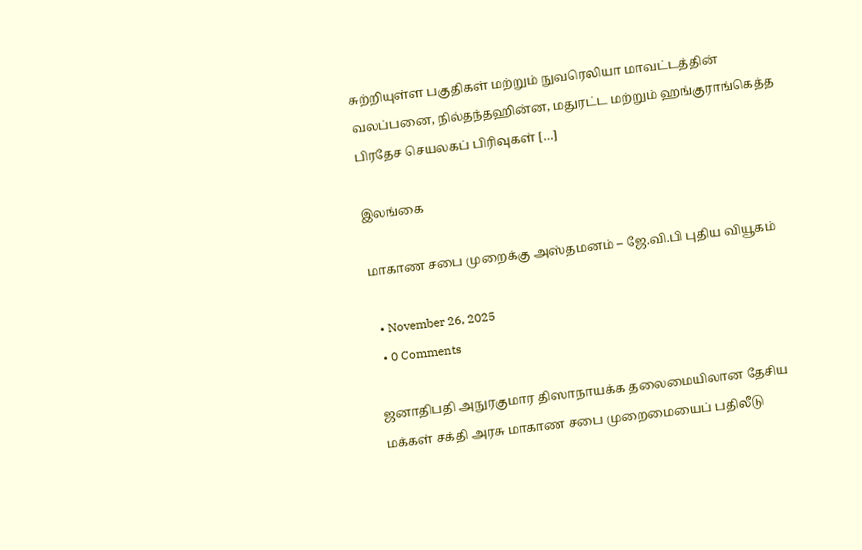சுற்றியுள்ள பகுதிகள் மற்றும் நுவரெலியா மாவட்டத்தின் வலப்பனை, நில்தந்தஹின்ன, மதுரட்ட மற்றும் ஹங்குராங்கெத்த பிரதேச செயலகப் பிரிவுகள் […]

இலங்கை

மாகாண சபை முறைக்கு அஸ்தமனம் – ஜே.வி.பி புதிய வியூகம்

  • November 26, 2025
  • 0 Comments

ஜனாதிபதி அநுரகுமார திஸாநாயக்க தலைமையிலான தேசிய மக்கள் சக்தி அரசு மாகாண சபை முறைமையைப் பதிலீடு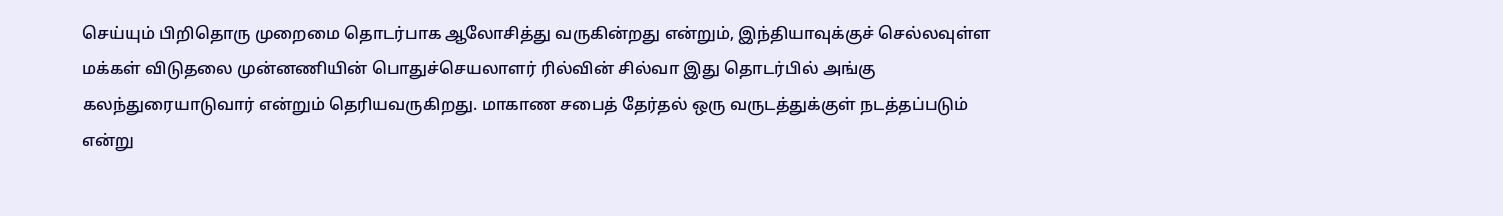செய்யும் பிறிதொரு முறைமை தொடர்பாக ஆலோசித்து வருகின்றது என்றும், இந்தியாவுக்குச் செல்லவுள்ள மக்கள் விடுதலை முன்னணியின் பொதுச்செயலாளர் ரில்வின் சில்வா இது தொடர்பில் அங்கு கலந்துரையாடுவார் என்றும் தெரியவருகிறது. மாகாண சபைத் தேர்தல் ஒரு வருடத்துக்குள் நடத்தப்படும் என்று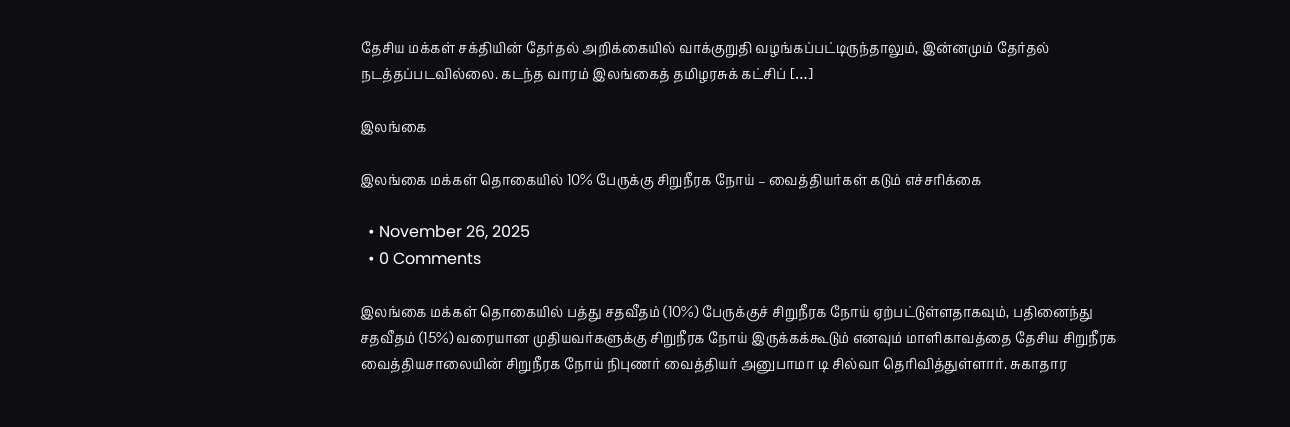தேசிய மக்கள் சக்தியின் தேர்தல் அறிக்கையில் வாக்குறுதி வழங்கப்பட்டிருந்தாலும், இன்னமும் தேர்தல் நடத்தப்படவில்லை. கடந்த வாரம் இலங்கைத் தமிழரசுக் கட்சிப் […]

இலங்கை

இலங்கை மக்கள் தொகையில் 10% பேருக்கு சிறுநீரக நோய் – வைத்தியர்கள் கடும் எச்சரிக்கை

  • November 26, 2025
  • 0 Comments

இலங்கை மக்கள் தொகையில் பத்து சதவீதம் (10%) பேருக்குச் சிறுநீரக நோய் ஏற்பட்டுள்ளதாகவும், பதினைந்து சதவீதம் (15%) வரையான முதியவர்களுக்கு சிறுநீரக நோய் இருக்கக்கூடும் எனவும் மாளிகாவத்தை தேசிய சிறுநீரக வைத்தியசாலையின் சிறுநீரக நோய் நிபுணர் வைத்தியர் அனுபாமா டி சில்வா தெரிவித்துள்ளார். சுகாதார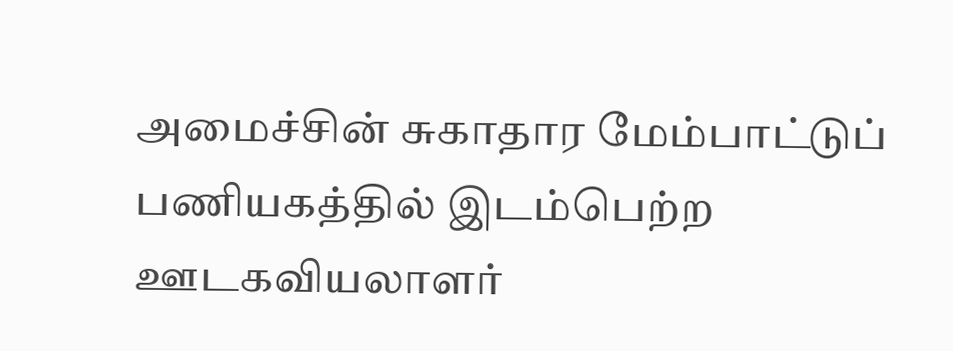அமைச்சின் சுகாதார மேம்பாட்டுப் பணியகத்தில் இடம்பெற்ற ஊடகவியலாளர்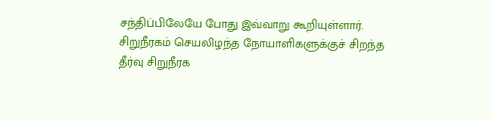சந்திப்பிலேயே போது இவ்வாறு கூறியுள்ளார். சிறுநீரகம் செயலிழந்த நோயாளிகளுக்குச் சிறந்த தீர்வு சிறுநீரக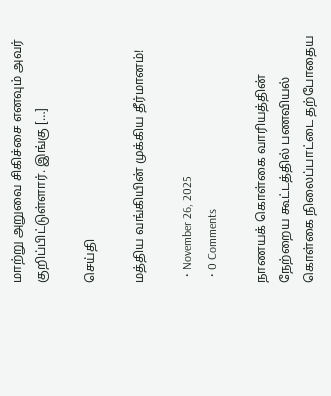மாற்று அறுவை சிகிச்சை எனவும் அவர் குறிப்பிட்டுள்ளார். இங்கு […]

செய்தி

மத்திய வங்கியின் முக்கிய தீர்மானம்!

  • November 26, 2025
  • 0 Comments

நாணயக் கொள்கை வாரியத்தின் நேற்றைய கூட்டத்தில் பணவியல் கொள்கை நிலைப்பாட்டை தற்போதைய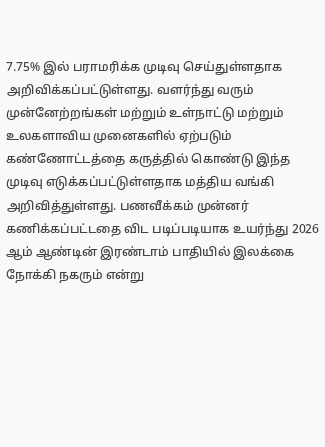7.75% இல் பராமரிக்க முடிவு செய்துள்ளதாக அறிவிக்கப்பட்டுள்ளது. வளர்ந்து வரும் முன்னேற்றங்கள் மற்றும் உள்நாட்டு மற்றும் உலகளாவிய முனைகளில் ஏற்படும் கண்ணோட்டத்தை கருத்தில் கொண்டு இந்த முடிவு எடுக்கப்பட்டுள்ளதாக மத்திய வங்கி அறிவித்துள்ளது. பணவீக்கம் முன்னர் கணிக்கப்பட்டதை விட படிப்படியாக உயர்ந்து 2026 ஆம் ஆண்டின் இரண்டாம் பாதியில் இலக்கை நோக்கி நகரும் என்று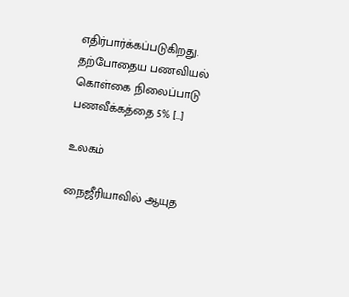எதிர்பார்க்கப்படுகிறது. தற்போதைய பணவியல் கொள்கை நிலைப்பாடு பணவீக்கத்தை 5% […]

உலகம்

நைஜீரியாவில் ஆயுத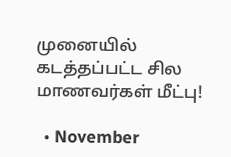முனையில் கடத்தப்பட்ட சில மாணவர்கள் மீட்பு!

  • November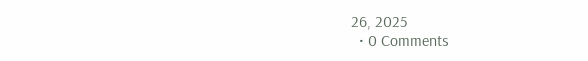26, 2025
  • 0 Comments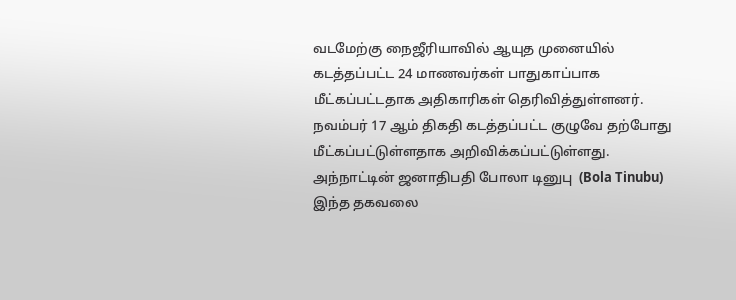வடமேற்கு நைஜீரியாவில் ஆயுத முனையில் கடத்தப்பட்ட 24 மாணவர்கள் பாதுகாப்பாக மீட்கப்பட்டதாக அதிகாரிகள் தெரிவித்துள்ளனர். நவம்பர் 17 ஆம் திகதி கடத்தப்பட்ட குழுவே தற்போது மீட்கப்பட்டுள்ளதாக அறிவிக்கப்பட்டுள்ளது. அந்நாட்டின் ஜனாதிபதி போலா டினுபு  (Bola Tinubu) இந்த தகவலை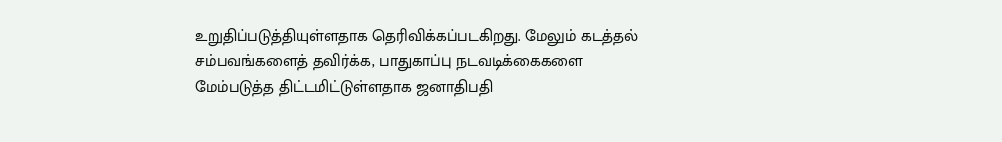உறுதிப்படுத்தியுள்ளதாக தெரிவிக்கப்படகிறது. மேலும் கடத்தல் சம்பவங்களைத் தவிர்க்க, பாதுகாப்பு நடவடிக்கைகளை மேம்படுத்த திட்டமிட்டுள்ளதாக ஜனாதிபதி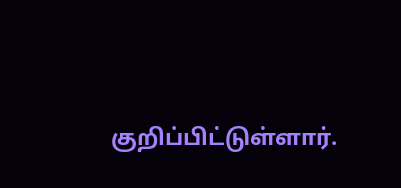குறிப்பிட்டுள்ளார்.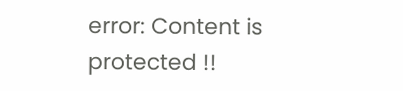error: Content is protected !!